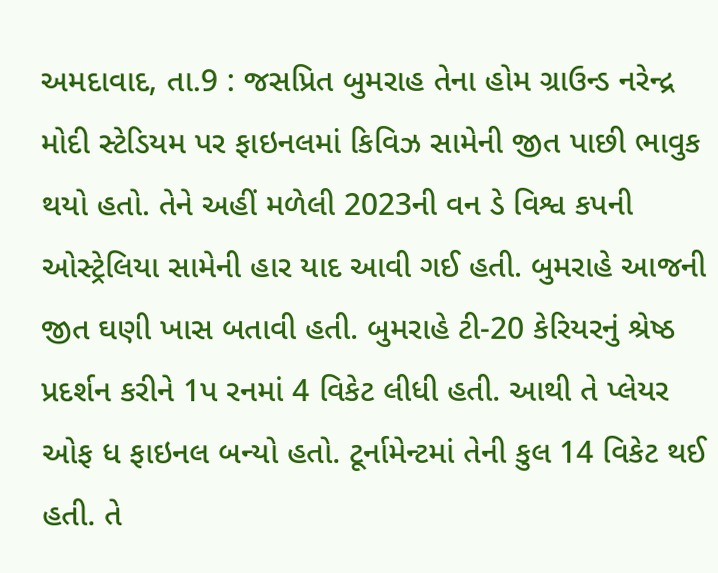અમદાવાદ, તા.9 : જસપ્રિત બુમરાહ તેના હોમ ગ્રાઉન્ડ નરેન્દ્ર મોદી સ્ટેડિયમ પર ફાઇનલમાં કિવિઝ સામેની જીત પાછી ભાવુક થયો હતો. તેને અહીં મળેલી 2023ની વન ડે વિશ્વ કપની ઓસ્ટ્રેલિયા સામેની હાર યાદ આવી ગઈ હતી. બુમરાહે આજની જીત ઘણી ખાસ બતાવી હતી. બુમરાહે ટી-20 કેરિયરનું શ્રેષ્ઠ પ્રદર્શન કરીને 1પ રનમાં 4 વિકેટ લીધી હતી. આથી તે પ્લેયર ઓફ ધ ફાઇનલ બન્યો હતો. ટૂર્નામેન્ટમાં તેની કુલ 14 વિકેટ થઈ હતી. તે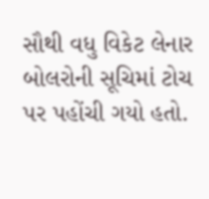સૌથી વધુ વિકેટ લેનાર બોલરોની સૂચિમાં ટોચ પર પહોંચી ગયો હતો.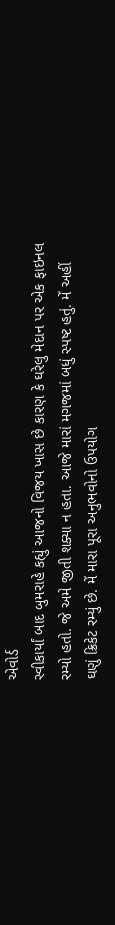એવોર્ડ
સ્વીકાર્યાં બાદ બુમરાહે કહ્યું આજનો વિજય ખાસ છે કારણ કે ઘરેલુ મેદાન પર એક ફાઇનલ
રમ્યો હતો. જે અમે જીતી શક્યા ન હતા. આજે મારાં મગજમાં બધું સ્પષ્ટ હતું. મેં અહીં
ઘણું ક્રિકેટ રમ્યું છે. મેં મારા પૂરા અનુભવોનો ઉપયોગ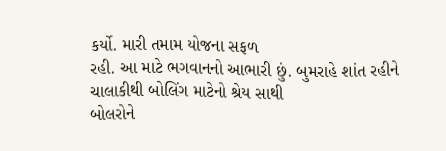કર્યો. મારી તમામ યોજના સફળ
રહી. આ માટે ભગવાનનો આભારી છું. બુમરાહે શાંત રહીને ચાલાકીથી બોલિંગ માટેનો શ્રેય સાથી
બોલરોને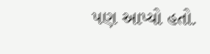પણ આપ્યો હતો.